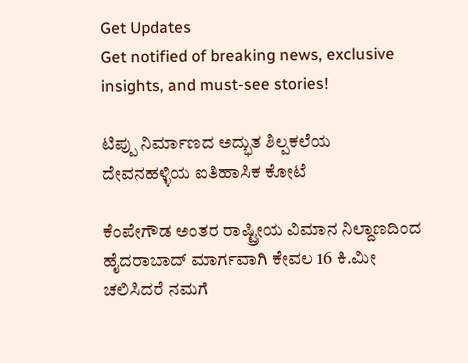Get Updates
Get notified of breaking news, exclusive insights, and must-see stories!

ಟಿಪ್ಪು ನಿರ್ಮಾಣದ ಅದ್ಭುತ ಶಿಲ್ಪಕಲೆಯ ದೇವನಹಳ್ಳಿಯ ಐತಿಹಾಸಿಕ ಕೋಟೆ

ಕೆಂಪೇಗೌಡ ಅಂತರ ರಾಷ್ಟ್ರೀಯ ವಿಮಾನ ನಿಲ್ದಾಣದಿಂದ ಹೈದರಾಬಾದ್ ಮಾರ್ಗವಾಗಿ ಕೇವಲ 16 ಕಿ.ಮೀ ಚಲಿಸಿದರೆ ನಮಗೆ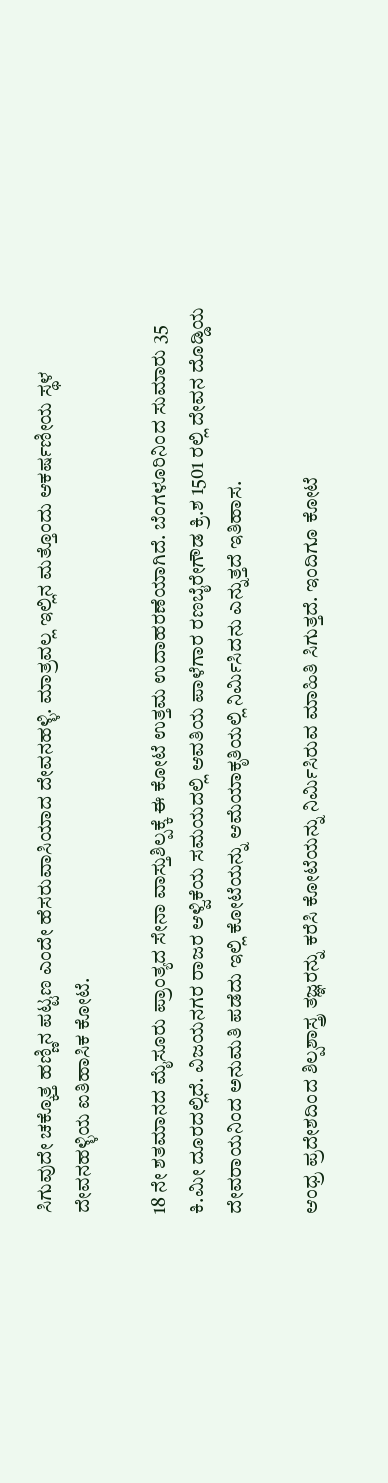ಸಿಗುವುದೇ ಚಕ್ಕೊತ್ತ ಹಣ್ಣಿನ ಪಟ್ಟಣ ಎಂದೇ ಹೆಸರುವಾಸಿಯಾದ ದೇವನಹಳ್ಳಿ. ಮಾತ್ರವಲ್ಲ ಇಲ್ಲಿನ ಮತ್ತೊಂದು ಆಕರ್ಷಣೀಯ ಸ್ಥಳ ದೇವನಹಳ್ಳಿಯ ಐತಿಹಾಸಿಕ ಕೋಟೆ.

18 ನೇ ಶತಮಾನದ ಮೈಸೂರು ಪ್ರಾಂತ್ಯದ ಸೇನಾ ವಾಸ್ತುಶಿಲ್ಪಕ್ಕೆ ಈ ಕೋಟೆ ಉತ್ತಮ ಉದಾಹರಣೆಯಾಗಿದೆ. ಬೆಂಗಳೂರಿನಿಂದ ಸುಮಾರು 35 ಕಿ.ಮೀ ದೂರದಲ್ಲಿದೆ. ವಿಜಯನಗರ ರಾಜರ ಆಳ್ವಿಕೆಯ ಸಮಯದಲ್ಲಿ ಆವತಿಯ ಪಾಳೆಗಾರ ರಣಬೈರೇಗೌಡ ಕ್ರಿ.ಶ 1501 ರಲ್ಲಿ ದೇವನ ದೊಡ್ಡಿಯ ದೇವರಾಯನಿಂದ ಅನುಮತಿ ಪಡೆದು ಇಲ್ಲಿ ಕೋಟೆಯನ್ನು ಆಮೆಯಾಕೃತಿಯಲ್ಲಿ ನಿರ್ಮಿಸಿದನು ಎನ್ನುತ್ತದೆ ಇತಿಹಾಸ.

ಆಂಧ್ರ ಪ್ರದೇಶದಿಂದ ಶಿಲ್ಪಶಾಸ್ತ್ರ ತಜ್ಞರನ್ನು ಕರೆಸಿ ಕೋಟೆಯನ್ನು ನಿರ್ಮಿಸಿರುವ ಮಾಹಿತಿ ಸಿಗುತ್ತದೆ. ಇಂದಿಗೂ ಕೋಟೆ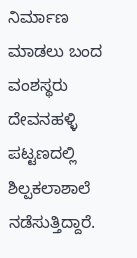ನಿರ್ಮಾಣ ಮಾಡಲು ಬಂದ ವಂಶಸ್ಥರು ದೇವನಹಳ್ಳಿ ಪಟ್ಟಣದಲ್ಲಿ ಶಿಲ್ಪಕಲಾಶಾಲೆ ನಡೆಸುತ್ತಿದ್ದಾರೆ.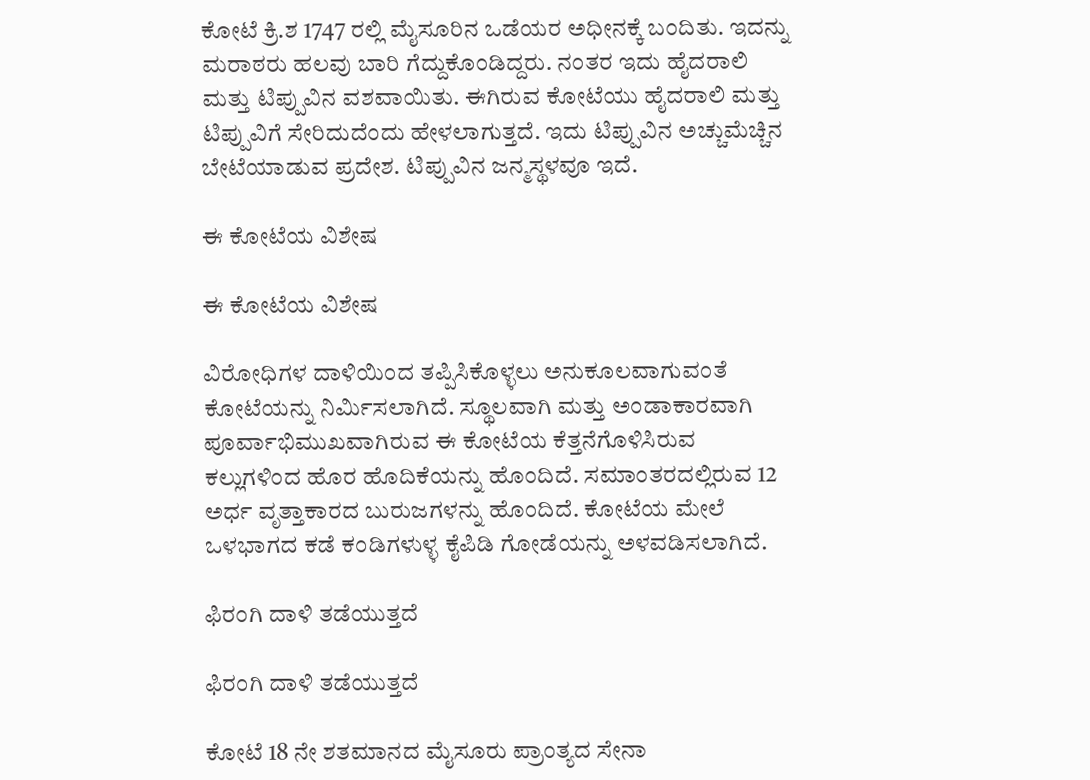ಕೋಟೆ ಕ್ರಿ.ಶ 1747 ರಲ್ಲಿ ಮೈಸೂರಿನ ಒಡೆಯರ ಅಧೀನಕ್ಕೆ ಬಂದಿತು. ಇದನ್ನು ಮರಾಠರು ಹಲವು ಬಾರಿ ಗೆದ್ದುಕೊಂಡಿದ್ದರು. ನಂತರ ಇದು ಹೈದರಾಲಿ ಮತ್ತು ಟಿಪ್ಪುವಿನ ವಶವಾಯಿತು. ಈಗಿರುವ ಕೋಟೆಯು ಹೈದರಾಲಿ ಮತ್ತು ಟಿಪ್ಪುವಿಗೆ ಸೇರಿದುದೆಂದು ಹೇಳಲಾಗುತ್ತದೆ. ಇದು ಟಿಪ್ಪುವಿನ ಅಚ್ಚುಮೆಚ್ಚಿನ ಬೇಟೆಯಾಡುವ ಪ್ರದೇಶ. ಟಿಪ್ಪುವಿನ ಜನ್ಮಸ್ಥಳವೂ ಇದೆ.

ಈ ಕೋಟೆಯ ವಿಶೇಷ

ಈ ಕೋಟೆಯ ವಿಶೇಷ

ವಿರೋಧಿಗಳ ದಾಳಿಯಿಂದ ತಪ್ಪಿಸಿಕೊಳ್ಳಲು ಅನುಕೂಲವಾಗುವಂತೆ ಕೋಟೆಯನ್ನು ನಿರ್ಮಿಸಲಾಗಿದೆ. ಸ್ಥೂಲವಾಗಿ ಮತ್ತು ಅಂಡಾಕಾರವಾಗಿ ಪೂರ್ವಾಭಿಮುಖವಾಗಿರುವ ಈ ಕೋಟೆಯ ಕೆತ್ತನೆಗೊಳಿಸಿರುವ ಕಲ್ಲುಗಳಿಂದ ಹೊರ ಹೊದಿಕೆಯನ್ನು ಹೊಂದಿದೆ. ಸಮಾಂತರದಲ್ಲಿರುವ 12 ಅರ್ಧ ವೃತ್ತಾಕಾರದ ಬುರುಜಗಳನ್ನು ಹೊಂದಿದೆ. ಕೋಟೆಯ ಮೇಲೆ ಒಳಭಾಗದ ಕಡೆ ಕಂಡಿಗಳುಳ್ಳ ಕೈಪಿಡಿ ಗೋಡೆಯನ್ನು ಅಳವಡಿಸಲಾಗಿದೆ.

ಫಿರಂಗಿ ದಾಳಿ ತಡೆಯುತ್ತದೆ

ಫಿರಂಗಿ ದಾಳಿ ತಡೆಯುತ್ತದೆ

ಕೋಟೆ 18 ನೇ ಶತಮಾನದ ಮೈಸೂರು ಪ್ರಾಂತ್ಯದ ಸೇನಾ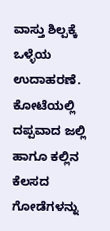ವಾಸ್ತು ಶಿಲ್ಪಕ್ಕೆ ಒಳ್ಳೆಯ ಉದಾಹರಣೆ. ಕೋಟೆಯಲ್ಲಿ ದಪ್ಪವಾದ ಜಲ್ಲಿ ಹಾಗೂ ಕಲ್ಲಿನ ಕೆಲಸದ ಗೋಡೆಗಳನ್ನು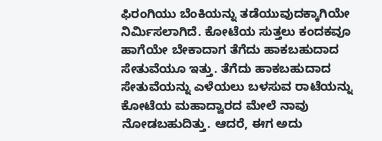ಫಿರಂಗಿಯು ಬೆಂಕಿಯನ್ನು ತಡೆಯುವುದಕ್ಕಾಗಿಯೇ ನಿರ್ಮಿಸಲಾಗಿದೆ. ಕೋಟೆಯ ಸುತ್ತಲು ಕಂದಕವೂ ಹಾಗೆಯೇ ಬೇಕಾದಾಗ ತೆಗೆದು ಹಾಕಬಹುದಾದ ಸೇತುವೆಯೂ ಇತ್ತು. ತೆಗೆದು ಹಾಕಬಹುದಾದ ಸೇತುವೆಯನ್ನು ಎಳೆಯಲು ಬಳಸುವ ರಾಟೆಯನ್ನು ಕೋಟೆಯ ಮಹಾದ್ವಾರದ ಮೇಲೆ ನಾವು ನೋಡಬಹುದಿತ್ತು. ಆದರೆ, ಈಗ ಅದು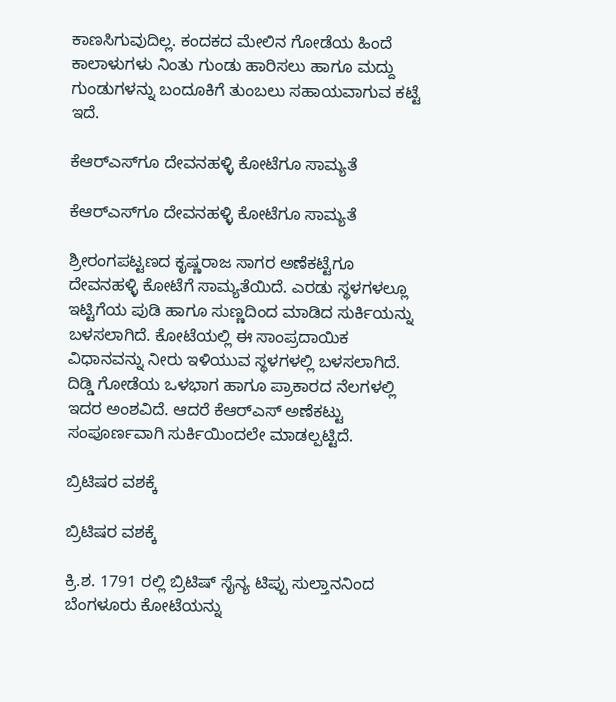ಕಾಣಸಿಗುವುದಿಲ್ಲ. ಕಂದಕದ ಮೇಲಿನ ಗೋಡೆಯ ಹಿಂದೆ ಕಾಲಾಳುಗಳು ನಿಂತು ಗುಂಡು ಹಾರಿಸಲು ಹಾಗೂ ಮದ್ದು ಗುಂಡುಗಳನ್ನು ಬಂದೂಕಿಗೆ ತುಂಬಲು ಸಹಾಯವಾಗುವ ಕಟ್ಟೆ ಇದೆ.

ಕೆಆರ್‌ಎಸ್‌ಗೂ ದೇವನಹಳ್ಳಿ ಕೋಟೆಗೂ ಸಾಮ್ಯತೆ

ಕೆಆರ್‌ಎಸ್‌ಗೂ ದೇವನಹಳ್ಳಿ ಕೋಟೆಗೂ ಸಾಮ್ಯತೆ

ಶ್ರೀರಂಗಪಟ್ಟಣದ ಕೃಷ್ಣರಾಜ ಸಾಗರ ಅಣೆಕಟ್ಟೆಗೂ ದೇವನಹಳ್ಳಿ ಕೋಟೆಗೆ ಸಾಮ್ಯತೆಯಿದೆ. ಎರಡು ಸ್ಥಳಗಳಲ್ಲೂ ಇಟ್ಟಿಗೆಯ ಪುಡಿ ಹಾಗೂ ಸುಣ್ಣದಿಂದ ಮಾಡಿದ ಸುರ್ಕಿಯನ್ನು ಬಳಸಲಾಗಿದೆ. ಕೋಟೆಯಲ್ಲಿ ಈ ಸಾಂಪ್ರದಾಯಿಕ ವಿಧಾನವನ್ನು ನೀರು ಇಳಿಯುವ ಸ್ಥಳಗಳಲ್ಲಿ ಬಳಸಲಾಗಿದೆ. ದಿಡ್ಡಿ ಗೋಡೆಯ ಒಳಭಾಗ ಹಾಗೂ ಪ್ರಾಕಾರದ ನೆಲಗಳಲ್ಲಿ ಇದರ ಅಂಶವಿದೆ. ಆದರೆ ಕೆಆರ್‌ಎಸ್‌ ಅಣೆಕಟ್ಟು ಸಂಪೂರ್ಣವಾಗಿ ಸುರ್ಕಿಯಿಂದಲೇ ಮಾಡಲ್ಪಟ್ಟಿದೆ.

ಬ್ರಿಟಿಷರ ವಶಕ್ಕೆ

ಬ್ರಿಟಿಷರ ವಶಕ್ಕೆ

ಕ್ರಿ.ಶ. 1791 ರಲ್ಲಿ ಬ್ರಿಟಿಷ್ ಸೈನ್ಯ ಟಿಪ್ಪು ಸುಲ್ತಾನನಿಂದ ಬೆಂಗಳೂರು ಕೋಟೆಯನ್ನು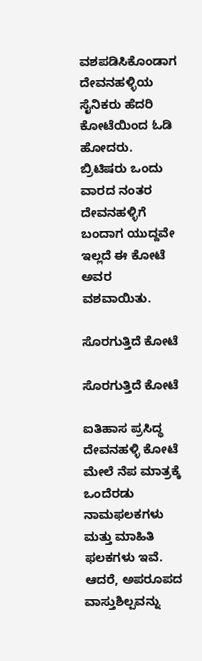ವಶಪಡಿಸಿಕೊಂಡಾಗ ದೇವನಹಳ್ಳಿಯ ಸೈನಿಕರು ಹೆದರಿ ಕೋಟೆಯಿಂದ ಓಡಿ ಹೋದರು. ಬ್ರಿಟಿಷರು ಒಂದು ವಾರದ ನಂತರ ದೇವನಹಳ್ಳಿಗೆ ಬಂದಾಗ ಯುದ್ದವೇ ಇಲ್ಲದೆ ಈ ಕೋಟೆ ಅವರ ವಶವಾಯಿತು.

ಸೊರಗುತ್ತಿದೆ ಕೋಟೆ

ಸೊರಗುತ್ತಿದೆ ಕೋಟೆ

ಐತಿಹಾಸ ಪ್ರಸಿದ್ಧ ದೇವನಹಳ್ಳಿ ಕೋಟೆ ಮೇಲೆ ನೆಪ ಮಾತ್ರಕ್ಕೆ ಒಂದೆರಡು ನಾಮಫಲಕಗಳು ಮತ್ತು ಮಾಹಿತಿ ಫಲಕಗಳು ಇವೆ. ಆದರೆ, ಅಪರೂಪದ ವಾಸ್ತುಶಿಲ್ಪವನ್ನು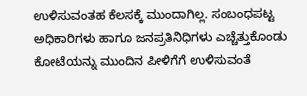ಉಳಿಸುವಂತಹ ಕೆಲಸಕ್ಕೆ ಮುಂದಾಗಿಲ್ಲ. ಸಂಬಂಧಪಟ್ಟ ಅಧಿಕಾರಿಗಳು ಹಾಗೂ ಜನಪ್ರತಿನಿಧಿಗಳು ಎಚ್ಚೆತ್ತುಕೊಂಡು ಕೋಟೆಯನ್ನು ಮುಂದಿನ ಪೀಳಿಗೆಗೆ ಉಳಿಸುವಂತೆ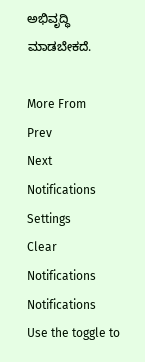ಅಭಿವೃದ್ಧಿ ಮಾಡಬೇಕದೆ.

More From
Prev
Next
Notifications
Settings
Clear Notifications
Notifications
Use the toggle to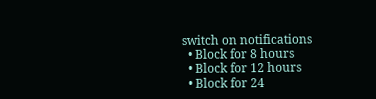switch on notifications
  • Block for 8 hours
  • Block for 12 hours
  • Block for 24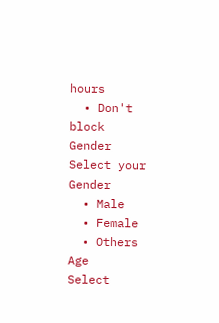hours
  • Don't block
Gender
Select your Gender
  • Male
  • Female
  • Others
Age
Select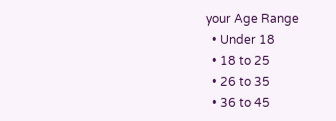your Age Range
  • Under 18
  • 18 to 25
  • 26 to 35
  • 36 to 45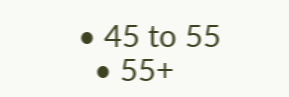• 45 to 55
  • 55+